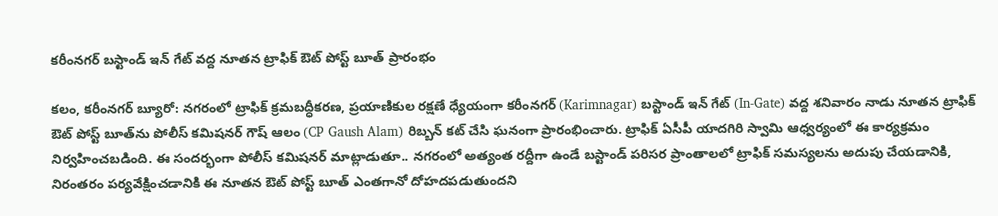కరీంనగర్ బస్టాండ్ ఇన్ గేట్ వద్ద నూతన ట్రాఫిక్ ఔట్ పోస్ట్ బూత్ ప్రారంభం

కలం, కరీంనగర్ బ్యూరో: నగరంలో ట్రాఫిక్ క్రమబద్ధీకరణ, ప్రయాణికుల రక్షణే ధ్యేయంగా కరీంనగర్ (Karimnagar) బస్టాండ్ ఇన్ గేట్ (In-Gate) వద్ద శనివారం నాడు నూతన ట్రాఫిక్ ఔట్ పోస్ట్ బూత్‌ను పోలీస్ కమిషనర్ గౌష్ ఆలం (CP Gaush Alam) రిబ్బన్ కట్ చేసి ఘనంగా ప్రారంభించారు. ట్రాఫిక్ ఏసీపీ యాదగిరి స్వామి ఆధ్వర్యంలో ఈ కార్యక్రమం నిర్వహించబడింది. ఈ సందర్భంగా పోలీస్ కమిషనర్ మాట్లాడుతూ.. నగరంలో అత్యంత రద్దీగా ఉండే బస్టాండ్ పరిసర ప్రాంతాలలో ట్రాఫిక్ సమస్యలను అదుపు చేయడానికి, నిరంతరం పర్యవేక్షించడానికి ఈ నూతన ఔట్ పోస్ట్ బూత్ ఎంతగానో దోహదపడుతుందని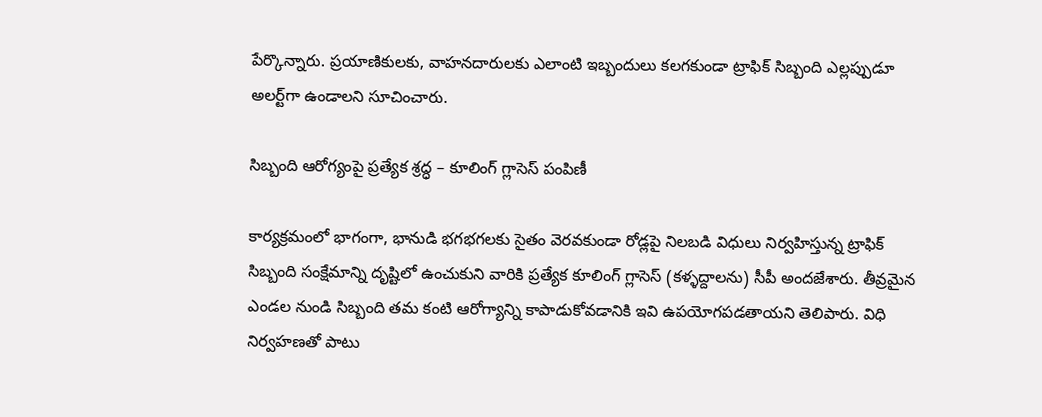పేర్కొన్నారు. ప్రయాణికులకు, వాహనదారులకు ఎలాంటి ఇబ్బందులు కలగకుండా ట్రాఫిక్ సిబ్బంది ఎల్లప్పుడూ అలర్ట్‌గా ఉండాలని సూచించారు.

సిబ్బంది ఆరోగ్యంపై ప్రత్యేక శ్రద్ధ – కూలింగ్ గ్లాసెస్ పంపిణీ

కార్యక్రమంలో భాగంగా, భానుడి భగభగలకు సైతం వెరవకుండా రోడ్లపై నిలబడి విధులు నిర్వహిస్తున్న ట్రాఫిక్ సిబ్బంది సంక్షేమాన్ని దృష్టిలో ఉంచుకుని వారికి ప్రత్యేక కూలింగ్ గ్లాసెస్ (కళ్ళద్దాలను) సీపీ అందజేశారు. తీవ్రమైన ఎండల నుండి సిబ్బంది తమ కంటి ఆరోగ్యాన్ని కాపాడుకోవడానికి ఇవి ఉపయోగపడతాయని తెలిపారు. విధి నిర్వహణతో పాటు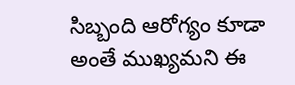సిబ్బంది ఆరోగ్యం కూడా అంతే ముఖ్యమని ఈ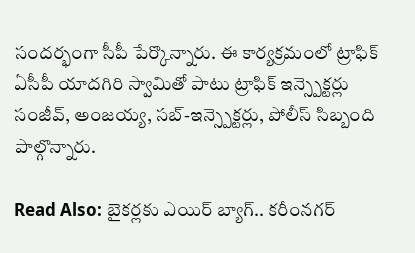సందర్భంగా సీపీ పేర్కొన్నారు. ఈ కార్యక్రమంలో ట్రాఫిక్ ఏసీపీ యాదగిరి స్వామితో పాటు ట్రాఫిక్ ఇన్స్పెక్టర్లు సంజీవ్, అంజయ్య, సబ్-ఇన్స్పెక్టర్లు, పోలీస్ సిబ్బంది పాల్గొన్నారు.

Read Also: బైకర్లకు ఎయిర్ బ్యాగ్.. కరీంనగర్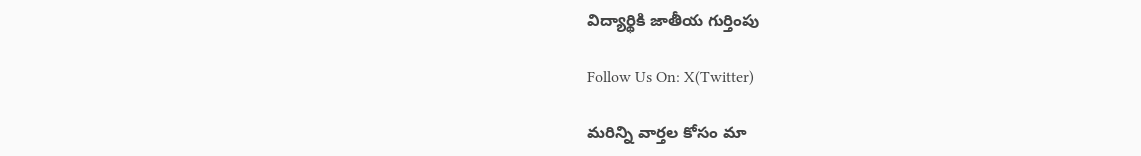విద్యార్థికి జాతీయ గుర్తింపు

Follow Us On: X(Twitter)

మ‌రిన్ని వార్త‌ల కోసం మా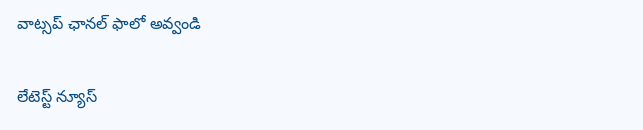వాట్స‌ప్ ఛాన‌ల్ ఫాలో అవ్వండి

లేటెస్ట్ న్యూస్‌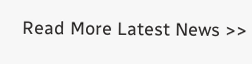Read More Latest News >>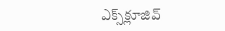ఎక్స్‌క్లూజివ్‌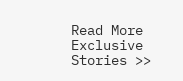Read More Exclusive Stories >>